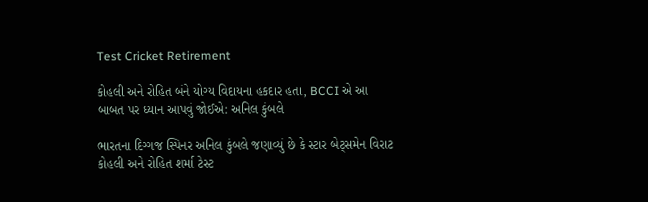Test Cricket Retirement

કોહલી અને રોહિત બંને યોગ્ય વિદાયના હકદાર હતા, BCCI એ આ બાબત પર ધ્યાન આપવું જોઈએ: અનિલ કુંબલે

ભારતના દિગ્ગજ સ્પિનર અનિલ કુંબલે જણાવ્યું છે કે સ્ટાર બેટ્સમેન વિરાટ કોહલી અને રોહિત શર્મા ટેસ્ટ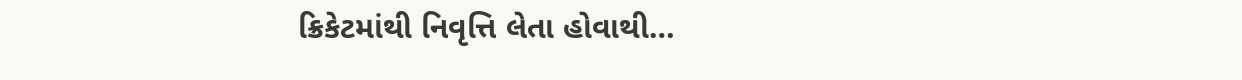ક્રિકેટમાંથી નિવૃત્તિ લેતા હોવાથી…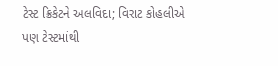ટેસ્ટ ક્રિકેટને અલવિદા; વિરાટ કોહલીએ પણ ટેસ્ટમાંથી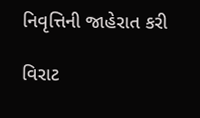નિવૃત્તિની જાહેરાત કરી

વિરાટ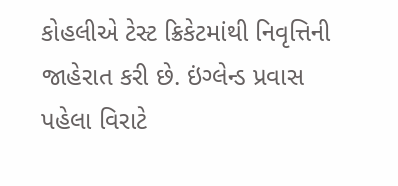કોહલીએ ટેસ્ટ ક્રિકેટમાંથી નિવૃત્તિની જાહેરાત કરી છે. ઇંગ્લેન્ડ પ્રવાસ પહેલા વિરાટે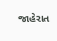જાહેરાત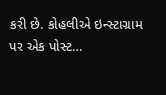કરી છે. કોહલીએ ઇન્સ્ટાગ્રામ પર એક પોસ્ટ…